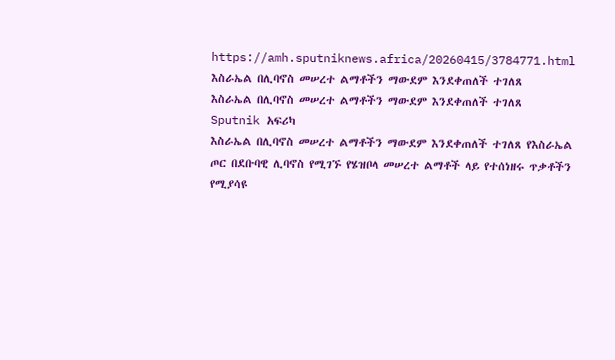https://amh.sputniknews.africa/20260415/3784771.html
እስራኤል በሊባኖስ መሠረተ ልማቶችን ማውደም እንደቀጠለች ተገለጸ
እስራኤል በሊባኖስ መሠረተ ልማቶችን ማውደም እንደቀጠለች ተገለጸ
Sputnik አፍሪካ
እስራኤል በሊባኖስ መሠረተ ልማቶችን ማውደም እንደቀጠለች ተገለጸ የእስራኤል ጦር በደቡባዊ ሊባኖስ የሚገኙ የሄዝቦላ መሠረተ ልማቶች ላይ የተሰነዘሩ ጥቃቶችን የሚያሳዩ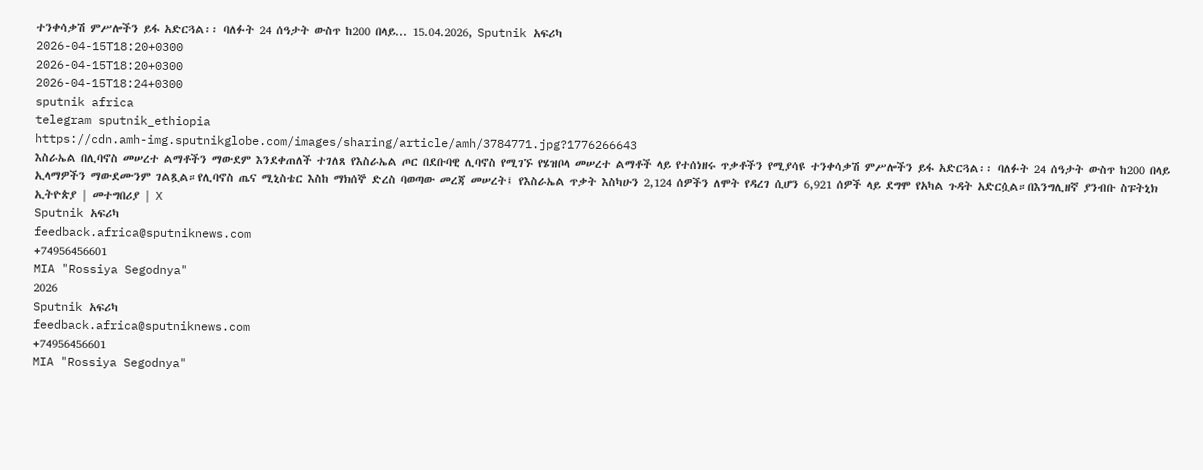ተንቀሳቃሽ ምሥሎችን ይፋ አድርጓል፡፡ ባለፉት 24 ሰዓታት ውስጥ ከ200 በላይ... 15.04.2026, Sputnik አፍሪካ
2026-04-15T18:20+0300
2026-04-15T18:20+0300
2026-04-15T18:24+0300
sputnik africa
telegram sputnik_ethiopia
https://cdn.amh-img.sputnikglobe.com/images/sharing/article/amh/3784771.jpg?1776266643
እስራኤል በሊባኖስ መሠረተ ልማቶችን ማውደም እንደቀጠለች ተገለጸ የእስራኤል ጦር በደቡባዊ ሊባኖስ የሚገኙ የሄዝቦላ መሠረተ ልማቶች ላይ የተሰነዘሩ ጥቃቶችን የሚያሳዩ ተንቀሳቃሽ ምሥሎችን ይፋ አድርጓል፡፡ ባለፉት 24 ሰዓታት ውስጥ ከ200 በላይ ኢላማዎችን ማውደሙንም ገልጿል።የሊባኖስ ጤና ሚኒስቴር እስከ ማክሰኞ ድረስ ባወጣው መረጃ መሠረት፤ የእስራኤል ጥቃት እስካሁን 2,124 ሰዎችን ለሞት የዳረገ ሲሆን 6,921 ሰዎች ላይ ደግሞ የአካል ጉዳት አድርሷል።በእንግሊዘኛ ያንብቡ ስፑትኒክ ኢትዮጵያ | መተግበሪያ | X
Sputnik አፍሪካ
feedback.africa@sputniknews.com
+74956456601
MIA "Rossiya Segodnya"
2026
Sputnik አፍሪካ
feedback.africa@sputniknews.com
+74956456601
MIA "Rossiya Segodnya"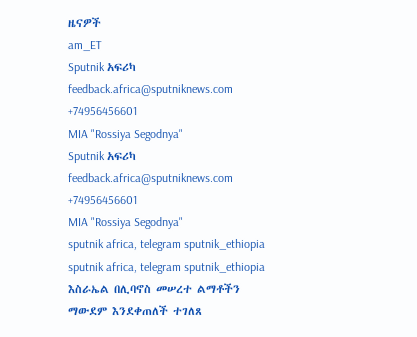ዜናዎች
am_ET
Sputnik አፍሪካ
feedback.africa@sputniknews.com
+74956456601
MIA "Rossiya Segodnya"
Sputnik አፍሪካ
feedback.africa@sputniknews.com
+74956456601
MIA "Rossiya Segodnya"
sputnik africa, telegram sputnik_ethiopia
sputnik africa, telegram sputnik_ethiopia
እስራኤል በሊባኖስ መሠረተ ልማቶችን ማውደም እንደቀጠለች ተገለጸ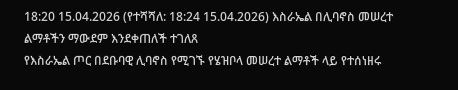18:20 15.04.2026 (የተሻሻለ: 18:24 15.04.2026) እስራኤል በሊባኖስ መሠረተ ልማቶችን ማውደም እንደቀጠለች ተገለጸ
የእስራኤል ጦር በደቡባዊ ሊባኖስ የሚገኙ የሄዝቦላ መሠረተ ልማቶች ላይ የተሰነዘሩ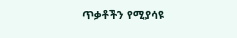ጥቃቶችን የሚያሳዩ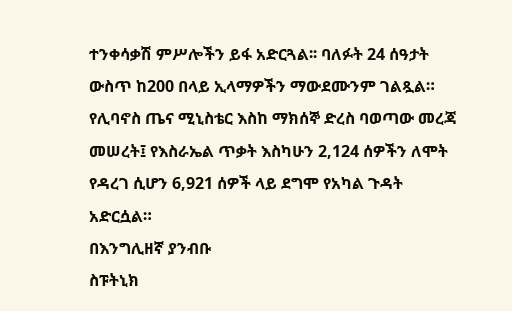ተንቀሳቃሽ ምሥሎችን ይፋ አድርጓል፡፡ ባለፉት 24 ሰዓታት ውስጥ ከ200 በላይ ኢላማዎችን ማውደሙንም ገልጿል።
የሊባኖስ ጤና ሚኒስቴር እስከ ማክሰኞ ድረስ ባወጣው መረጃ መሠረት፤ የእስራኤል ጥቃት እስካሁን 2,124 ሰዎችን ለሞት የዳረገ ሲሆን 6,921 ሰዎች ላይ ደግሞ የአካል ጉዳት አድርሷል።
በእንግሊዘኛ ያንብቡ
ስፑትኒክ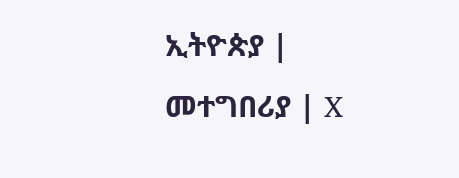ኢትዮጵያ | መተግበሪያ | X